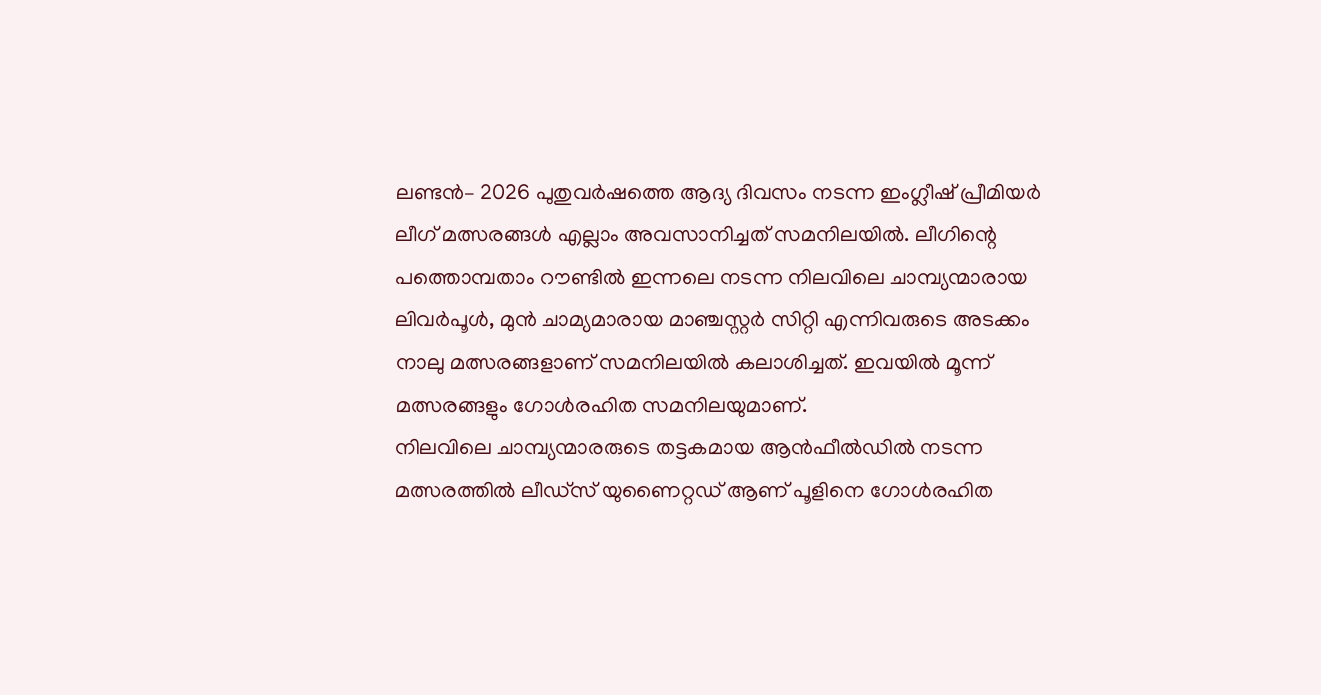ലണ്ടൻ– 2026 പുതുവർഷത്തെ ആദ്യ ദിവസം നടന്ന ഇംഗ്ലീഷ് പ്രീമിയർ ലീഗ് മത്സരങ്ങൾ എല്ലാം അവസാനിച്ചത് സമനിലയിൽ. ലീഗിന്റെ പത്തൊമ്പതാം റൗണ്ടിൽ ഇന്നലെ നടന്ന നിലവിലെ ചാമ്പ്യന്മാരായ ലിവർപൂൾ, മുൻ ചാമ്യമാരായ മാഞ്ചസ്റ്റർ സിറ്റി എന്നിവരുടെ അടക്കം നാലു മത്സരങ്ങളാണ് സമനിലയിൽ കലാശിച്ചത്. ഇവയിൽ മൂന്ന് മത്സരങ്ങളും ഗോൾരഹിത സമനിലയുമാണ്.
നിലവിലെ ചാമ്പ്യന്മാരരുടെ തട്ടകമായ ആൻഫീൽഡിൽ നടന്ന മത്സരത്തിൽ ലീഡ്സ് യുണൈറ്റഡ് ആണ് പൂളിനെ ഗോൾരഹിത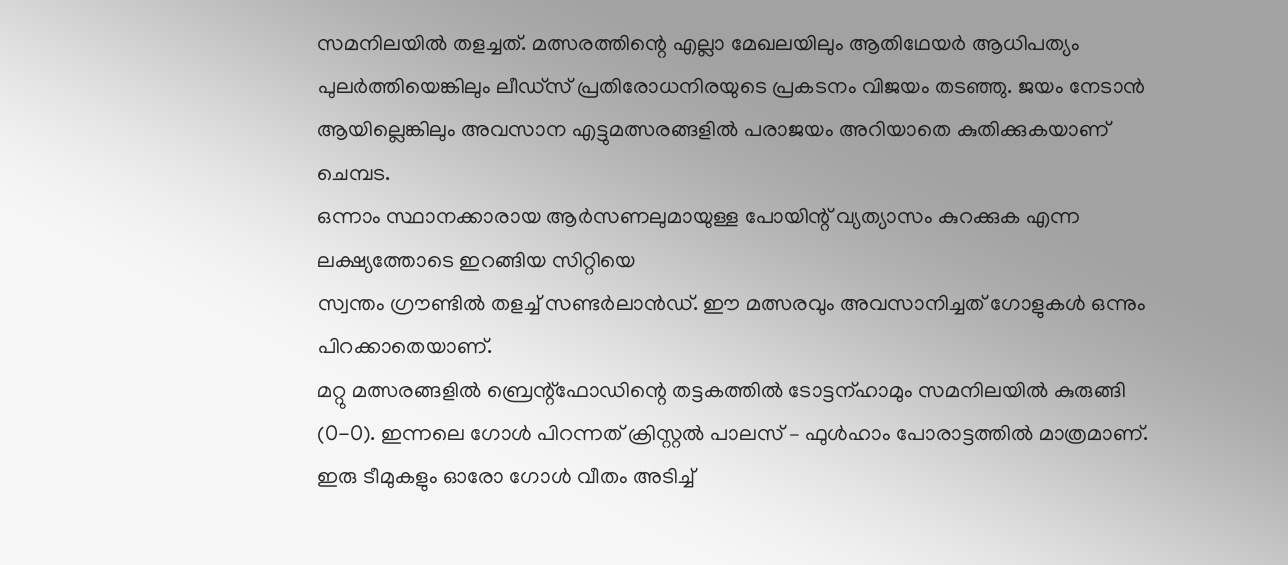സമനിലയിൽ തളച്ചത്. മത്സരത്തിന്റെ എല്ലാ മേഖലയിലും ആതിഥേയർ ആധിപത്യം പുലർത്തിയെങ്കിലും ലീഡ്സ് പ്രതിരോധനിരയുടെ പ്രകടനം വിജയം തടഞ്ഞു. ജയം നേടാൻ ആയില്ലെങ്കിലും അവസാന എട്ടുമത്സരങ്ങളിൽ പരാജയം അറിയാതെ കുതിക്കുകയാണ് ചെമ്പട.
ഒന്നാം സ്ഥാനക്കാരായ ആർസണലുമായുള്ള പോയിന്റ് വ്യത്യാസം കുറക്കുക എന്ന ലക്ഷ്യത്തോടെ ഇറങ്ങിയ സിറ്റിയെ
സ്വന്തം ഗ്രൗണ്ടിൽ തളച്ച് സണ്ടർലാൻഡ്. ഈ മത്സരവും അവസാനിച്ചത് ഗോളുകൾ ഒന്നും പിറക്കാതെയാണ്.
മറ്റു മത്സരങ്ങളിൽ ബ്രെന്റ്ഫോഡിന്റെ തട്ടകത്തിൽ ടോട്ടന്ഹാമും സമനിലയിൽ കുരുങ്ങി (0-0). ഇന്നലെ ഗോൾ പിറന്നത് ക്രിസ്റ്റൽ പാലസ് – ഫുൾഹാം പോരാട്ടത്തിൽ മാത്രമാണ്. ഇരു ടീമുകളും ഓരോ ഗോൾ വീതം അടിച്ച്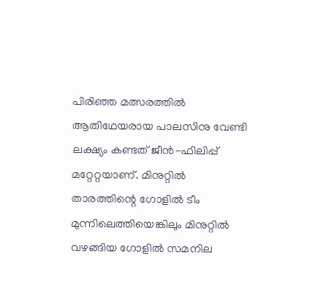പിരിഞ്ഞ മത്സരത്തിൽ ആതിഥേയരായ പാലസിനു വേണ്ടി ലക്ഷ്യം കണ്ടത് ജീൻ-ഫിലിപ്പ് മറ്റേറ്റയാണ്. മിനുറ്റിൽ താരത്തിന്റെ ഗോളിൽ ടീം മുന്നിലെത്തിയെങ്കിലും മിനുറ്റിൽ
വഴങ്ങിയ ഗോളിൽ സമനില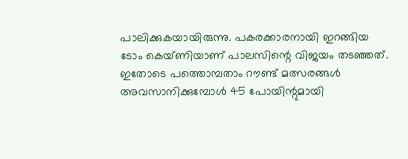പാലിക്കുകയായിരുന്നു. പകരക്കാരനായി ഇറങ്ങിയ ടോം കെയ്ണിയാണ് പാലസിന്റെ വിജയം തടഞ്ഞത്.
ഇതോടെ പത്തൊമ്പതാം റൗണ്ട് മത്സരങ്ങൾ അവസാനിക്കുമ്പോൾ 45 പോയിന്റുമായി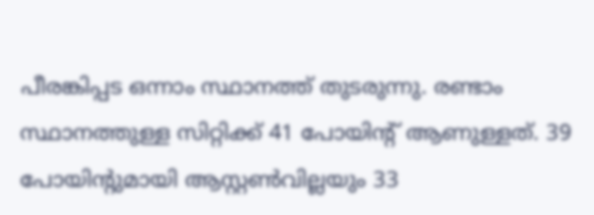പീരങ്കിപ്പട ഒന്നാം സ്ഥാനത്ത് തുടരുന്നു. രണ്ടാം സ്ഥാനത്തുള്ള സിറ്റിക്ക് 41 പോയിന്റ് ആണുള്ളത്. 39 പോയിന്റുമായി ആസ്റ്റൺവില്ലയും 33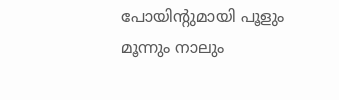പോയിന്റുമായി പൂളും മൂന്നും നാലും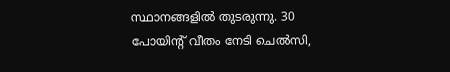സ്ഥാനങ്ങളിൽ തുടരുന്നു. 30 പോയിന്റ് വീതം നേടി ചെൽസി,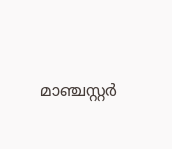മാഞ്ചസ്റ്റർ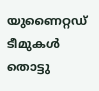യുണൈറ്റഡ് ടീമുകൾ തൊട്ടു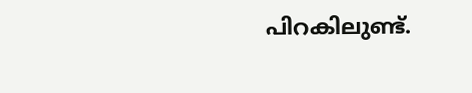പിറകിലുണ്ട്.